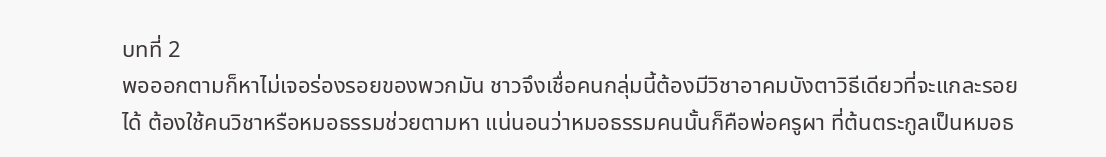บทที่ 2
พอออกตามก็หาไม่เจอร่องรอยของพวกมัน ชาวจึงเชื่อคนกลุ่มนี้ต้องมีวิชาอาคมบังตาวิธีเดียวที่จะแกละรอยได้ ต้องใช้คนวิชาหรือหมอธรรมช่วยตามหา แน่นอนว่าหมอธรรมคนนั้นก็คือพ่อครูผา ที่ต้นตระกูลเป็นหมอธ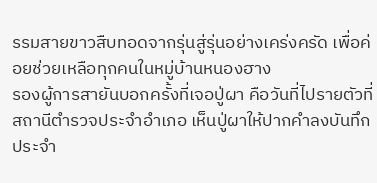รรมสายขาวสืบทอดจากรุ่นสู่รุ่นอย่างเคร่งครัด เพื่อค่อยช่วยเหลือทุกคนในหมู่บ้านหนองฮาง
รองผู้การสายันบอกครั้งที่เจอปู่ผา คือวันที่ไปรายตัวที่สถานีตำรวจประจำอำเภอ เห็นปู่ผาให้ปากคำลงบันทึกประจำ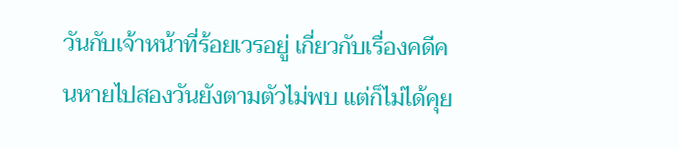วันกับเจ้าหน้าที่ร้อยเวรอยู่ เกี่ยวกับเรื่องคดีคนหายไปสองวันยังตามตัวไม่พบ แต่ก็ไม่ได้คุย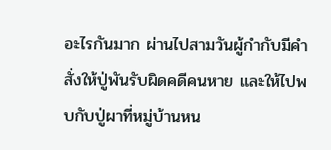อะไรกันมาก ผ่านไปสามวันผู้กำกับมีคำสั่งให้ปู่พันรับผิดคดีคนหาย และให้ไปพบกับปู่ผาที่หมู่บ้านหน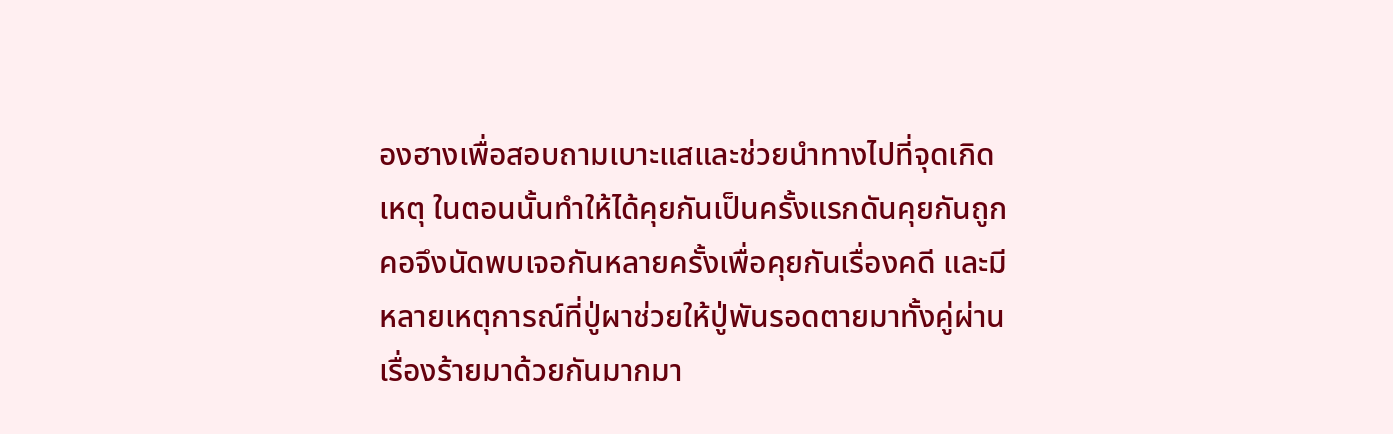องฮางเพื่อสอบถามเบาะแสและช่วยนำทางไปที่จุดเกิดเหตุ ในตอนนั้นทำให้ได้คุยกันเป็นครั้งแรกดันคุยกันถูกคอจึงนัดพบเจอกันหลายครั้งเพื่อคุยกันเรื่องคดี และมีหลายเหตุการณ์ที่ปู่ผาช่วยให้ปู่พันรอดตายมาทั้งคู่ผ่านเรื่องร้ายมาด้วยกันมากมา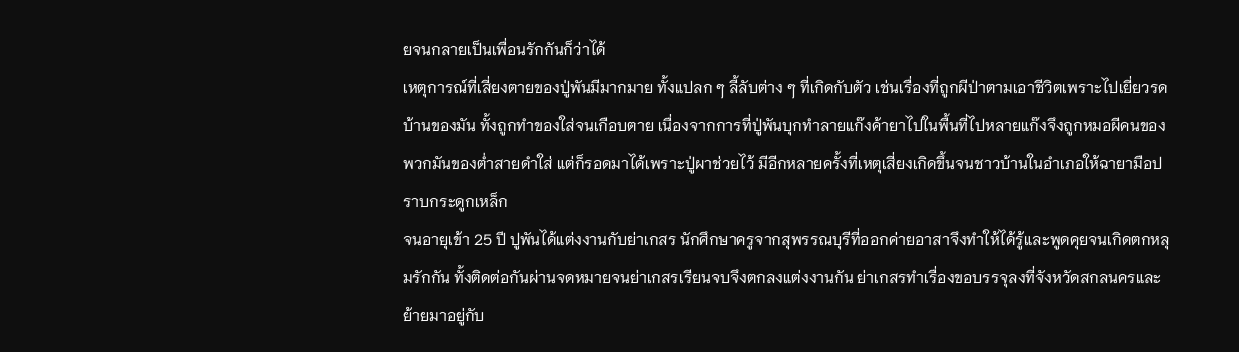ยจนกลายเป็นเพื่อนรักกันก็ว่าได้
เหตุการณ์ที่เสี่ยงตายของปู่พันมีมากมาย ทั้งแปลก ๆ ลี้ลับต่าง ๆ ที่เกิดกับตัว เช่นเรื่องที่ถูกผีป่าตามเอาชีวิตเพราะไปเยี่ยวรดบ้านของมัน ทั้งถูกทำของใส่จนเกือบตาย เนื่องจากการที่ปู่พันบุกทำลายแก๊งค้ายาไปในพื้นที่ไปหลายแก๊งจึงถูกหมอผีคนของพวกมันของต่ำสายดำใส่ แต่ก็รอดมาได้เพราะปู่ผาช่วยไว้ มีอีกหลายครั้งที่เหตุเสี่ยงเกิดขึ้นจนชาวบ้านในอำเภอให้ฉายามือปราบกระดูกเหล็ก
จนอายุเข้า 25 ปี ปูพันได้แต่งงานกับย่าเกสร นักศึกษาครูจากสุพรรณบุรีที่ออกค่ายอาสาจึงทำให้ได้รู้และพูดคุยจนเกิดตกหลุมรักกัน ทั้งติดต่อกันผ่านจดหมายจนย่าเกสรเรียนจบจึงตกลงแต่งงานกัน ย่าเกสรทำเรื่องขอบรรจุลงที่จังหวัดสกลนครและย้ายมาอยู่กับ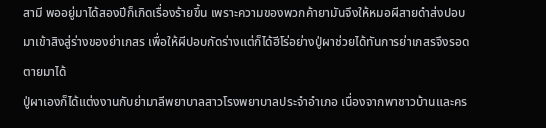สามี พออยู่มาได้สองปีก็เกิดเรื่องร้ายขึ้น เพราะความของพวกค้ายามันจึงให้หมอผีสายดำส่งปอบมาเข้าสิงสู่ร่างของย่าเกสร เพื่อให้ผีปอบกัดร่างแต่ก็ได้ฮีโร่อย่างปู่ผาช่วยได้ทันการย่าเกสรจึงรอดตายมาได้
ปู่ผาเองก็ได้แต่งงานกับย่ามาลีพยาบาลสาวโรงพยาบาลประจำอำเภอ เนื่องจากพาชาวบ้านและคร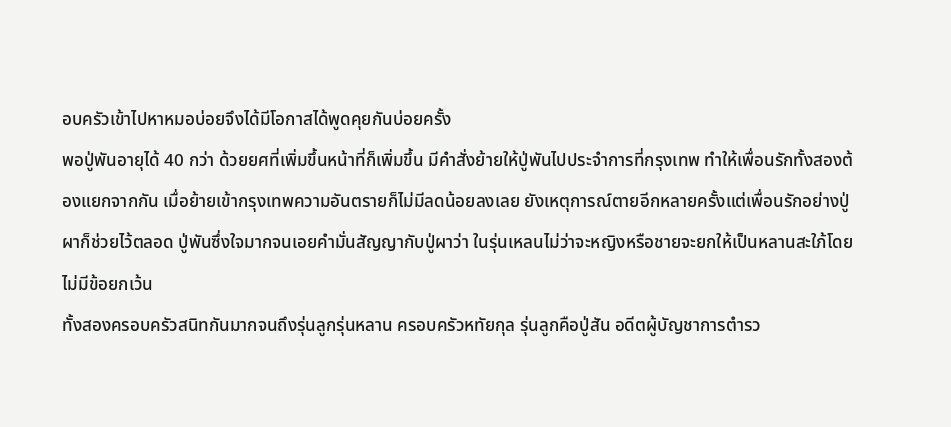อบครัวเข้าไปหาหมอบ่อยจึงได้มีโอกาสได้พูดคุยกันบ่อยครั้ง
พอปู่พันอายุได้ 40 กว่า ด้วยยศที่เพิ่มขึ้นหน้าที่ก็เพิ่มขึ้น มีคำสั่งย้ายให้ปู่พันไปประจำการที่กรุงเทพ ทำให้เพื่อนรักทั้งสองต้องแยกจากกัน เมื่อย้ายเข้ากรุงเทพความอันตรายก็ไม่มีลดน้อยลงเลย ยังเหตุการณ์ตายอีกหลายครั้งแต่เพื่อนรักอย่างปู่ผาก็ช่วยไว้ตลอด ปู่พันซึ่งใจมากจนเอยคำมั่นสัญญากับปู่ผาว่า ในรุ่นเหลนไม่ว่าจะหญิงหรือชายจะยกให้เป็นหลานสะใภ้โดยไม่มีข้อยกเว้น
ทั้งสองครอบครัวสนิทกันมากจนถึงรุ่นลูกรุ่นหลาน ครอบครัวหทัยกุล รุ่นลูกคือปู่สัน อดีตผู้บัญชาการตำรว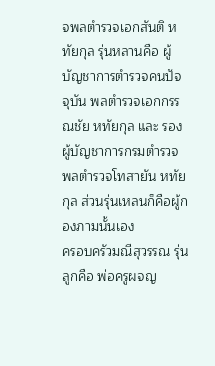จพลตำรวจเอกสันติ หทัยกุล รุ่นหลานคือ ผู้บัญชาการตำรวจคนปัจจุบัน พลตำรวจเอกกรรณชัย หทัยกุล และ รองผู้บัญชาการกรมตำรวจ พลตำรวจโทสายัน หทัยกุล ส่วนรุ่นเหลนก็คือผู้กองภามนั้นเอง
ครอบครัวมณีสุวรรณ รุ่นลูกคือ พ่อครูผจญ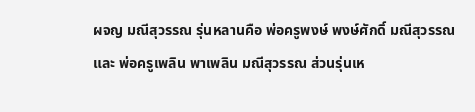ผจญ มณีสุวรรณ รุ่นหลานคือ พ่อครูพงษ์ พงษ์ศักดิ์ มณีสุวรรณ และ พ่อครูเพลิน พาเพลิน มณีสุวรรณ ส่วนรุ่นเห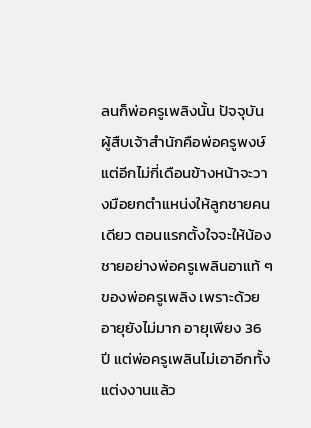ลนก็พ่อครูเพลิงนั้น ปัจจุบันผู้สืบเจ้าสำนักคือพ่อครูพงษ์ แต่อีกไม่กี่เดือนข้างหน้าจะวางมือยกตำแหน่งให้ลูกชายคนเดียว ตอนแรกตั้งใจจะให้น้องชายอย่างพ่อครูเพลินอาแท้ ๆ ของพ่อครูเพลิง เพราะด้วยอายุยังไม่มาก อายุเพียง 36 ปี แต่พ่อครูเพลินไม่เอาอีกทั้งแต่งงานแล้ว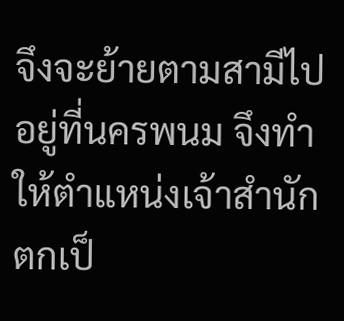จึงจะย้ายตามสามีไปอยู่ที่นครพนม จึงทำให้ตำแหน่งเจ้าสำนักตกเป็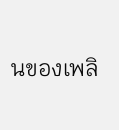นของเพลิ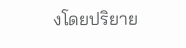งโดยปริยาย